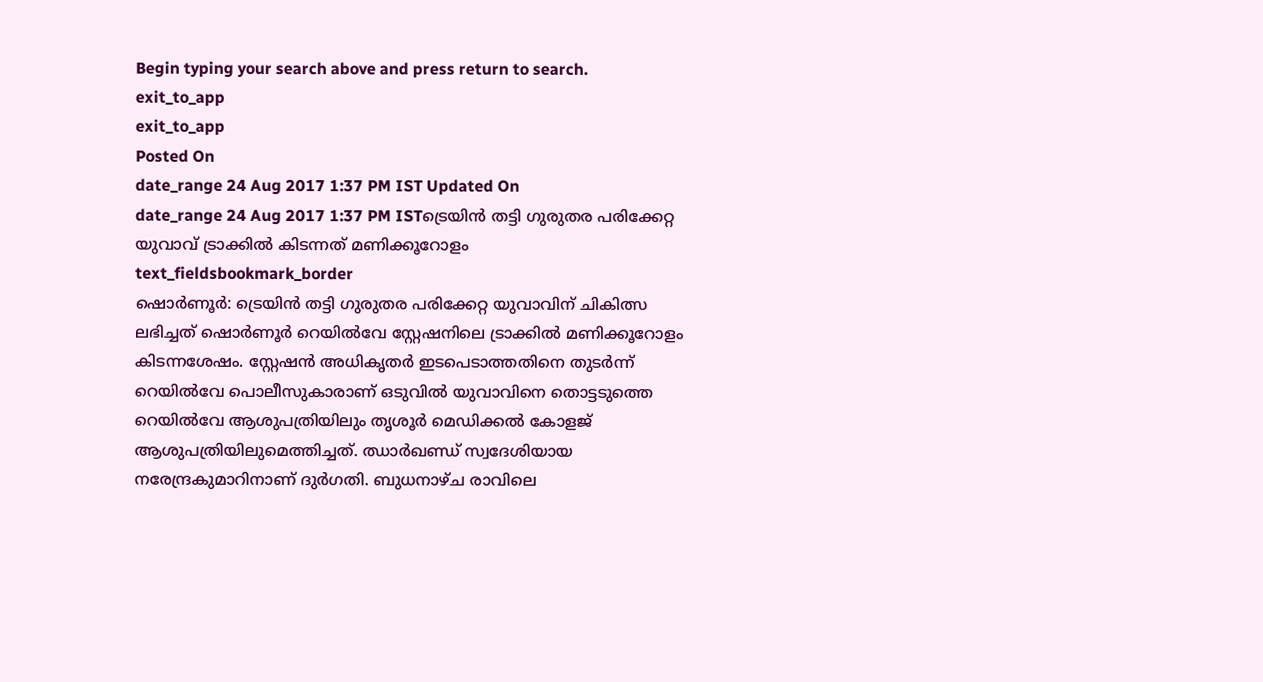Begin typing your search above and press return to search.
exit_to_app
exit_to_app
Posted On
date_range 24 Aug 2017 1:37 PM IST Updated On
date_range 24 Aug 2017 1:37 PM ISTട്രെയിൻ തട്ടി ഗുരുതര പരിക്കേറ്റ യുവാവ് ട്രാക്കിൽ കിടന്നത് മണിക്കൂറോളം
text_fieldsbookmark_border
ഷൊർണൂർ: ട്രെയിൻ തട്ടി ഗുരുതര പരിക്കേറ്റ യുവാവിന് ചികിത്സ ലഭിച്ചത് ഷൊർണൂർ റെയിൽവേ സ്റ്റേഷനിലെ ട്രാക്കിൽ മണിക്കൂറോളം കിടന്നശേഷം. സ്റ്റേഷൻ അധികൃതർ ഇടപെടാത്തതിനെ തുടർന്ന് റെയിൽവേ പൊലീസുകാരാണ് ഒടുവിൽ യുവാവിനെ തൊട്ടടുത്തെ റെയിൽവേ ആശുപത്രിയിലും തൃശൂർ മെഡിക്കൽ കോളജ് ആശുപത്രിയിലുമെത്തിച്ചത്. ഝാർഖണ്ഡ് സ്വദേശിയായ നരേന്ദ്രകുമാറിനാണ് ദുർഗതി. ബുധനാഴ്ച രാവിലെ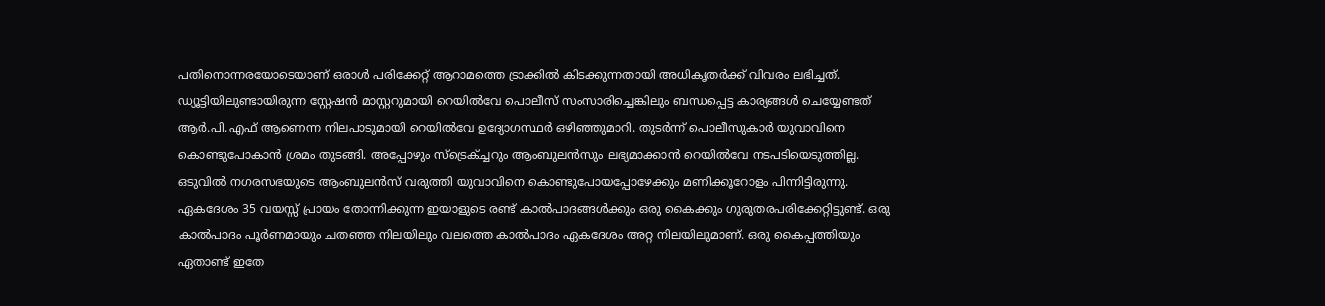പതിനൊന്നരയോടെയാണ് ഒരാൾ പരിക്കേറ്റ് ആറാമത്തെ ട്രാക്കിൽ കിടക്കുന്നതായി അധികൃതർക്ക് വിവരം ലഭിച്ചത്. ഡ്യൂട്ടിയിലുണ്ടായിരുന്ന സ്റ്റേഷൻ മാസ്റ്ററുമായി റെയിൽവേ പൊലീസ് സംസാരിച്ചെങ്കിലും ബന്ധപ്പെട്ട കാര്യങ്ങൾ ചെയ്യേണ്ടത് ആർ.പി.എഫ് ആണെന്ന നിലപാടുമായി റെയിൽവേ ഉദ്യോഗസ്ഥർ ഒഴിഞ്ഞുമാറി. തുടർന്ന് പൊലീസുകാർ യുവാവിനെ കൊണ്ടുപോകാൻ ശ്രമം തുടങ്ങി. അപ്പോഴും സ്ട്രെക്ച്ചറും ആംബുലൻസും ലഭ്യമാക്കാൻ റെയിൽവേ നടപടിയെടുത്തില്ല. ഒടുവിൽ നഗരസഭയുടെ ആംബുലൻസ് വരുത്തി യുവാവിനെ കൊണ്ടുപോയപ്പോഴേക്കും മണിക്കൂറോളം പിന്നിട്ടിരുന്നു. ഏകദേശം 35 വയസ്സ് പ്രായം തോന്നിക്കുന്ന ഇയാളുടെ രണ്ട് കാൽപാദങ്ങൾക്കും ഒരു കൈക്കും ഗുരുതരപരിക്കേറ്റിട്ടുണ്ട്. ഒരു കാൽപാദം പൂർണമായും ചതഞ്ഞ നിലയിലും വലത്തെ കാൽപാദം ഏകദേശം അറ്റ നിലയിലുമാണ്. ഒരു കൈപ്പത്തിയും ഏതാണ്ട് ഇതേ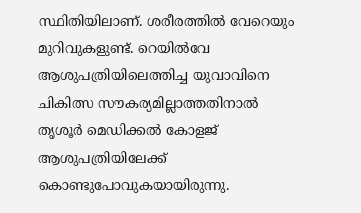സ്ഥിതിയിലാണ്. ശരീരത്തിൽ വേറെയും മുറിവുകളുണ്ട്. റെയിൽവേ ആശുപത്രിയിലെത്തിച്ച യുവാവിനെ ചികിത്സ സൗകര്യമില്ലാത്തതിനാൽ തൃശൂർ മെഡിക്കൽ കോളജ് ആശുപത്രിയിലേക്ക് കൊണ്ടുപോവുകയായിരുന്നു.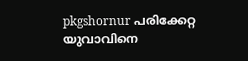pkgshornur പരിക്കേറ്റ യുവാവിനെ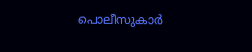പൊലീസുകാർ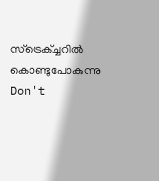സ്ട്രെക്ച്ചറിൽ കൊണ്ടുപോകുന്നു
Don't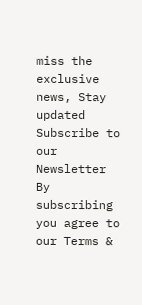miss the exclusive news, Stay updated
Subscribe to our Newsletter
By subscribing you agree to our Terms &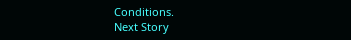Conditions.
Next Story